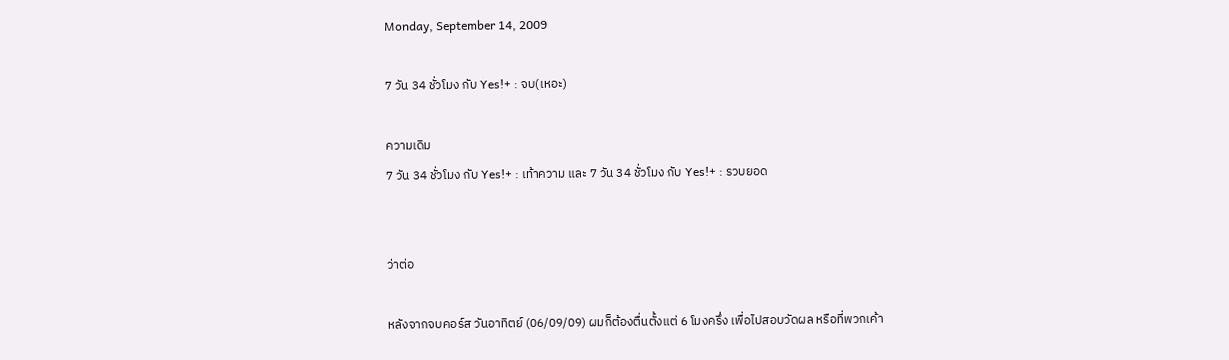Monday, September 14, 2009

7 วัน 34 ชั่วโมง กับ Yes!+ : จบ(เหอะ)

ความเดิม
7 วัน 34 ชั่วโมง กับ Yes!+ : เท้าความ และ 7 วัน 34 ชั่วโมง กับ Yes!+ : รวบยอด


ว่าต่อ

หลังจากจบคอร์ส วันอาทิตย์ (06/09/09) ผมก็ต้องตื่นตั้งแต่ 6 โมงครึ่ง เพื่อไปสอบวัดผล หรือที่พวกเค้า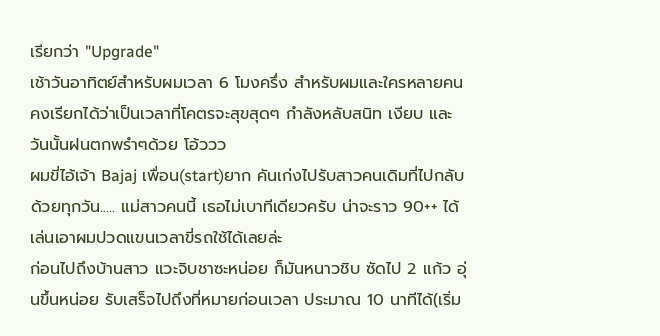เรียกว่า "Upgrade"
เช้าวันอาทิตย์สำหรับผมเวลา 6 โมงครึ่ง สำหรับผมและใครหลายคน คงเรียกได้ว่าเป็นเวลาที่โคตรจะสุขสุดๆ กำลังหลับสนิท เงียบ และวันนั้นฝนตกพรำๆด้วย โอ้ววว
ผมขี่ไอ้เจ้า Bajaj เพื่อน(start)ยาก คันเก่งไปรับสาวคนเดิมที่ไปกลับด้วยทุกวัน..... แม่สาวคนนี้ เธอไม่เบาทีเดียวครับ น่าจะราว 90++ ได้ เล่นเอาผมปวดแขนเวลาขี่รถใช้ได้เลยล่ะ
ก่อนไปถึงบ้านสาว แวะจิบชาซะหน่อย ก็มันหนาวชิบ ซัดไป 2 แก้ว อุ่นขึ้นหน่อย รับเสร็จไปถึงที่หมายก่อนเวลา ประมาณ 10 นาทีได้(เริ่ม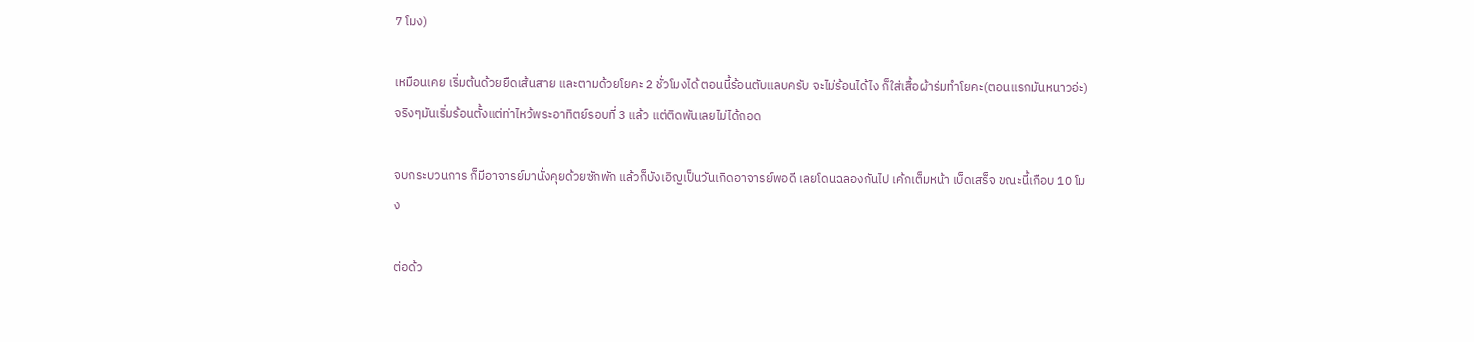7 โมง)

เหมือนเคย เริ่มต้นด้วยยืดเส้นสาย และตามด้วยโยคะ 2 ชั่วโมงได้ ตอนนี้ร้อนตับแลบครับ จะไม่ร้อนได้ไง ก็ใส่เสื้อผ้าร่มทำโยคะ(ตอนแรกมันหนาวอ่ะ) จริงๆมันเริ่มร้อนตั้งแต่ท่าไหว้พระอาทิตย์รอบที่ 3 แล้ว แต่ติดพันเลยไม่ได้ถอด

จบกระบวนการ ก็มีอาจารย์มานั่งคุยด้วยซักพัก แล้วก็บังเอิญเป็นวันเกิดอาจารย์พอดี เลยโดนฉลองกันไป เค้กเต็มหน้า เบ็ดเสร็จ ขณะนี้เกือบ 10 โมง

ต่อด้ว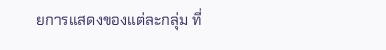ยการแสดงของแต่ละกลุ่ม ที่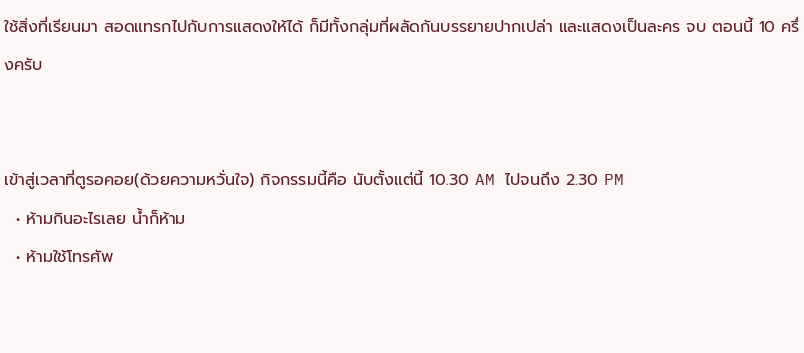ใช้สิ่งที่เรียนมา สอดแทรกไปกับการแสดงให้ได้ ก็มีทั้งกลุ่มที่ผลัดกันบรรยายปากเปล่า และแสดงเป็นละคร จบ ตอนนี้ 10 ครึ่งครับ


เข้าสู่เวลาที่ตูรอคอย(ด้วยความหวั่นใจ) กิจกรรมนี้คือ นับตั้งแต่นี้ 10.30 AM ไปจนถึง 2.30 PM
  • ห้ามกินอะไรเลย น้ำก็ห้าม
  • ห้ามใช้โทรศัพ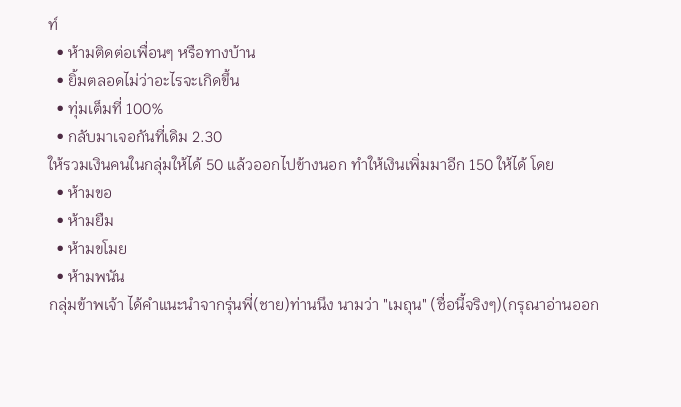ท์
  • ห้ามติดต่อเพื่อนๆ หรือทางบ้าน
  • ยิ้มตลอดไม่ว่าอะไรจะเกิดขึ้น
  • ทุ่มเต็มที่ 100%
  • กลับมาเจอกันที่เดิม 2.30
ให้รวมเงินคนในกลุ่มให้ได้ 50 แล้วออกไปข้างนอก ทำให้เงินเพิ่มมาอีก 150 ให้ได้ โดย
  • ห้ามขอ
  • ห้ามยืม
  • ห้ามขโมย
  • ห้ามพนัน
กลุ่มข้าพเจ้า ได้คำแนะนำจากรุ่นพี่(ชาย)ท่านนึง นามว่า "เมถุน" (ชื่อนี้จริงๆ)(กรุณาอ่านออก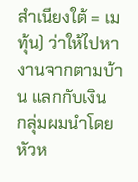สำเนียงใต้ = เมทุ้น) ว่าให้ไปหางานจากตามบ้าน แลกกับเงิน
กลุ่มผมนำโดย หัวห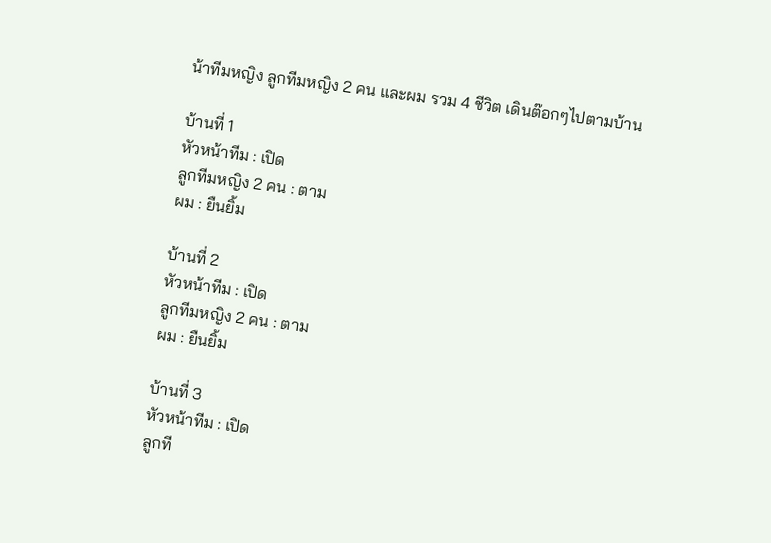น้าทีมหญิง ลูกทีมหญิง 2 คน และผม รวม 4 ชีวิต เดินต๊อกๆไปตามบ้าน

บ้านที่ 1
หัวหน้าทีม : เปิด
ลูกทีมหญิง 2 คน : ตาม
ผม : ยืนยิ้ม

บ้านที่ 2
หัวหน้าทีม : เปิด
ลูกทีมหญิง 2 คน : ตาม
ผม : ยืนยิ้ม

บ้านที่ 3
หัวหน้าทีม : เปิด
ลูกที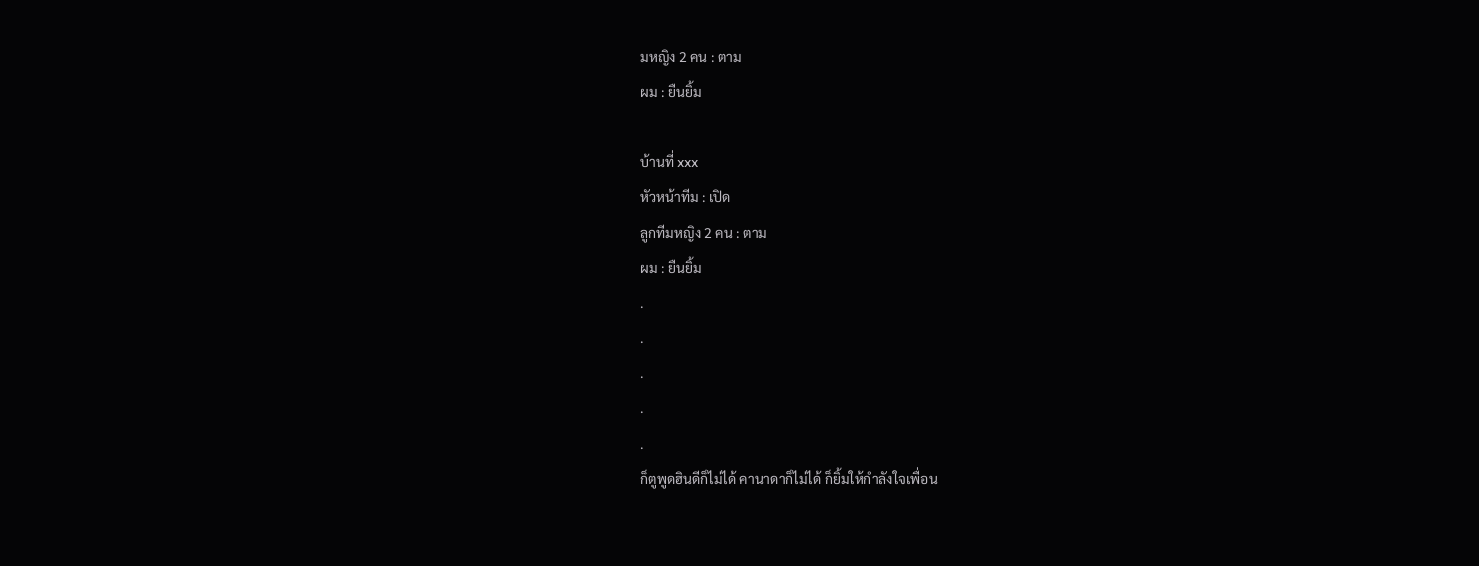มหญิง 2 คน : ตาม
ผม : ยืนยิ้ม

บ้านที่ xxx
หัวหน้าทีม : เปิด
ลูกทีมหญิง 2 คน : ตาม
ผม : ยืนยิ้ม
.
.
.
.
.
ก็ตูพูดฮินดีก็ไม่ได้ คานาดาก็ไม่ได้ ก็ยิ้มให้กำลังใจเพื่อน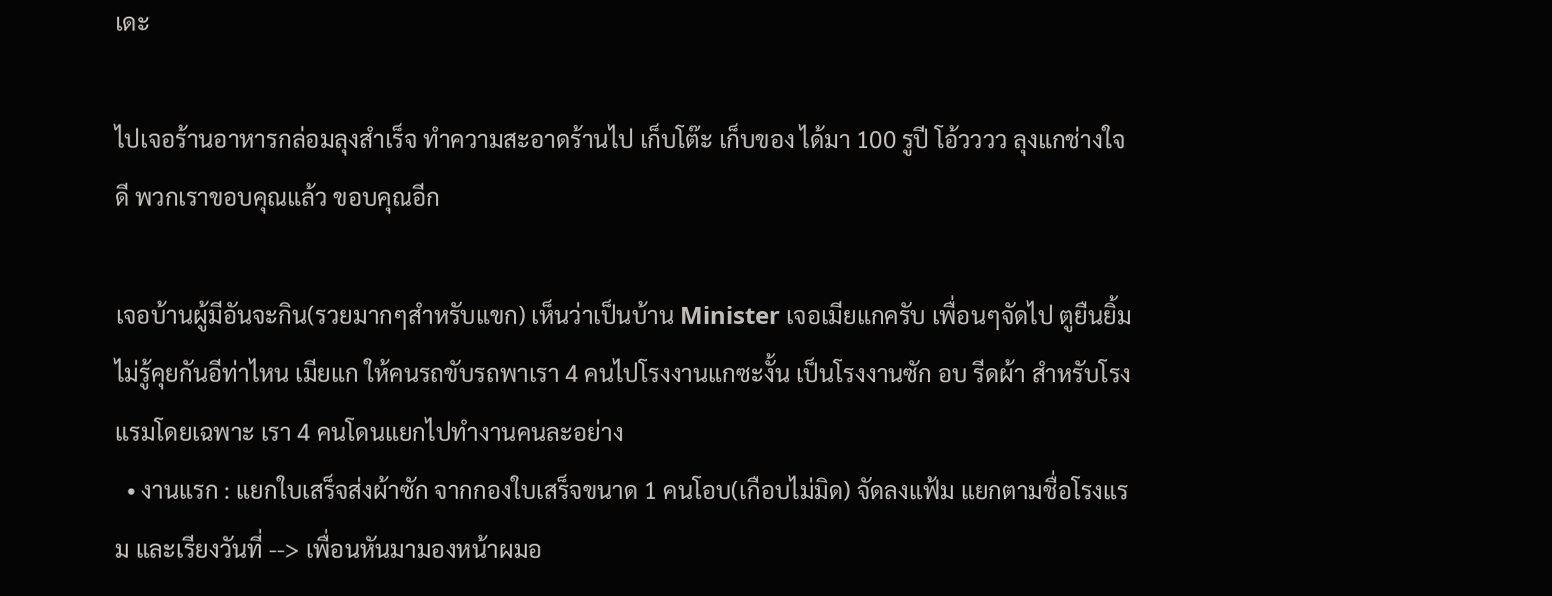เดะ

ไปเจอร้านอาหารกล่อมลุงสำเร็จ ทำความสะอาดร้านไป เก็บโต๊ะ เก็บของ ได้มา 100 รูปี โอ้วววว ลุงแกช่างใจดี พวกเราขอบคุณแล้ว ขอบคุณอีก

เจอบ้านผู้มีอันจะกิน(รวยมากๆสำหรับแขก) เห็นว่าเป็นบ้าน Minister เจอเมียแกครับ เพื่อนๆจัดไป ตูยืนยิ้ม ไม่รู้คุยกันอีท่าไหน เมียแก ให้คนรถขับรถพาเรา 4 คนไปโรงงานแกซะงั้น เป็นโรงงานซัก อบ รีดผ้า สำหรับโรงแรมโดยเฉพาะ เรา 4 คนโดนแยกไปทำงานคนละอย่าง
  • งานแรก : แยกใบเสร็จส่งผ้าซัก จากกองใบเสร็จขนาด 1 คนโอบ(เกือบไม่มิด) จัดลงแฟ้ม แยกตามชื่อโรงแรม และเรียงวันที่ --> เพื่อนหันมามองหน้าผมอ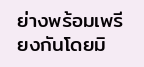ย่างพร้อมเพรียงกันโดยมิ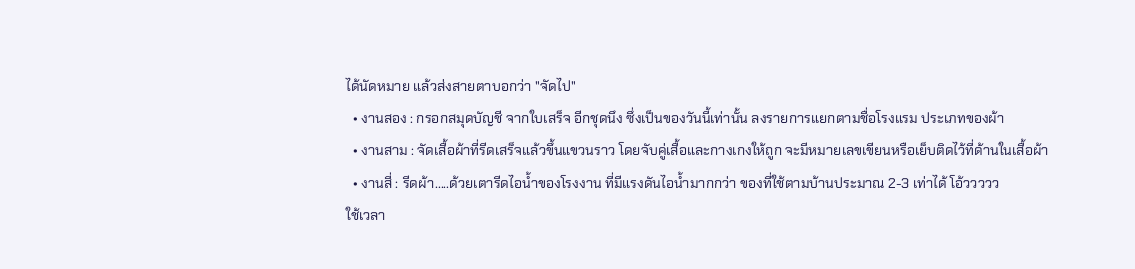ได้นัดหมาย แล้วส่งสายตาบอกว่า "จัดไป"
  • งานสอง : กรอกสมุดบัญชี จากใบเสร็จ อีกชุดนึง ซึ่งเป็นของวันนี้เท่านั้น ลงรายการแยกตามชื่อโรงแรม ประเภทของผ้า
  • งานสาม : จัดเสื้อผ้าที่รีดเสร็จแล้วขึ้นแขวนราว โดยจับคู่เสื้อและกางเกงให้ถูก จะมีหมายเลขเขียนหรือเย็บติดไว้ที่ด้านในเสื้อผ้า
  • งานสี่ : รีดผ้า.....ด้วยเตารีดไอน้ำของโรงงาน ที่มีแรงดันไอน้ำมากกว่า ของที่ใช้ตามบ้านประมาณ 2-3 เท่าได้ โอ้ววววว
ใช้เวลา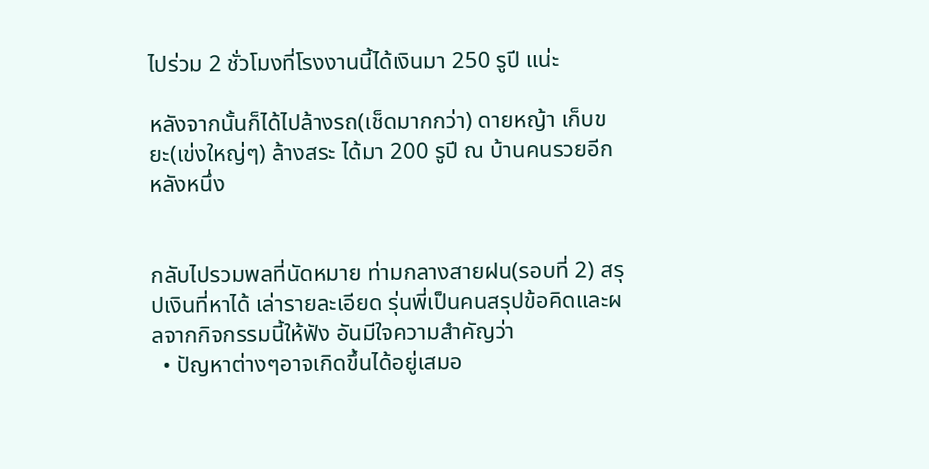ไปร่วม 2 ชั่วโมงที่โรงงานนี้ได้เงินมา 250 รูปี แน่ะ

หลังจากนั้นก็ได้ไปล้างรถ(เช็ดมากกว่า) ดายหญ้า เก็บขยะ(เข่งใหญ่ๆ) ล้างสระ ได้มา 200 รูปี ณ บ้านคนรวยอีกหลังหนึ่ง


กลับไปรวมพลที่นัดหมาย ท่ามกลางสายฝน(รอบที่ 2) สรุปเงินที่หาได้ เล่ารายละเอียด รุ่นพี่เป็นคนสรุปข้อคิดและผลจากกิจกรรมนี้ให้ฟัง อันมีใจความสำคัญว่า
  • ปัญหาต่างๆอาจเกิดขึ้นได้อยู่เสมอ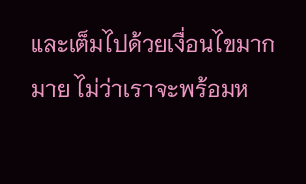และเต็มไปด้วยเงื่อนไขมากมาย ไม่ว่าเราจะพร้อมห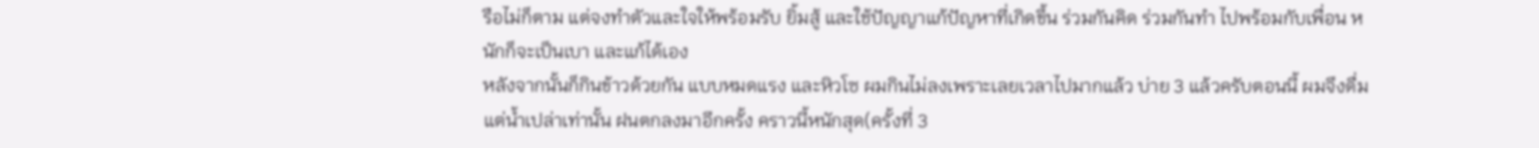รือไม่ก็ตาม แต่จงทำตัวและใจให้พร้อมรับ ยิ้มสู้ และใช้ปัญญาแก้ปัญหาที่เกิดขึ้น ร่วมกันคิด ร่วมกันทำ ไปพร้อมกับเพื่อน หนักก็จะเป็นเบา และแก้ได้เอง
หลังจากนั้นก็กินข้าวด้วยกัน แบบหมดแรง และหิวโซ ผมกินไม่ลงเพราะเลยเวลาไปมากแล้ว บ่าย 3 แล้วครับตอนนี้ ผมจึงดื่มแต่น้ำเปล่าเท่านั้น ฝนตกลงมาอีกครั้ง คราวนี้หนักสุด(ครั้งที่ 3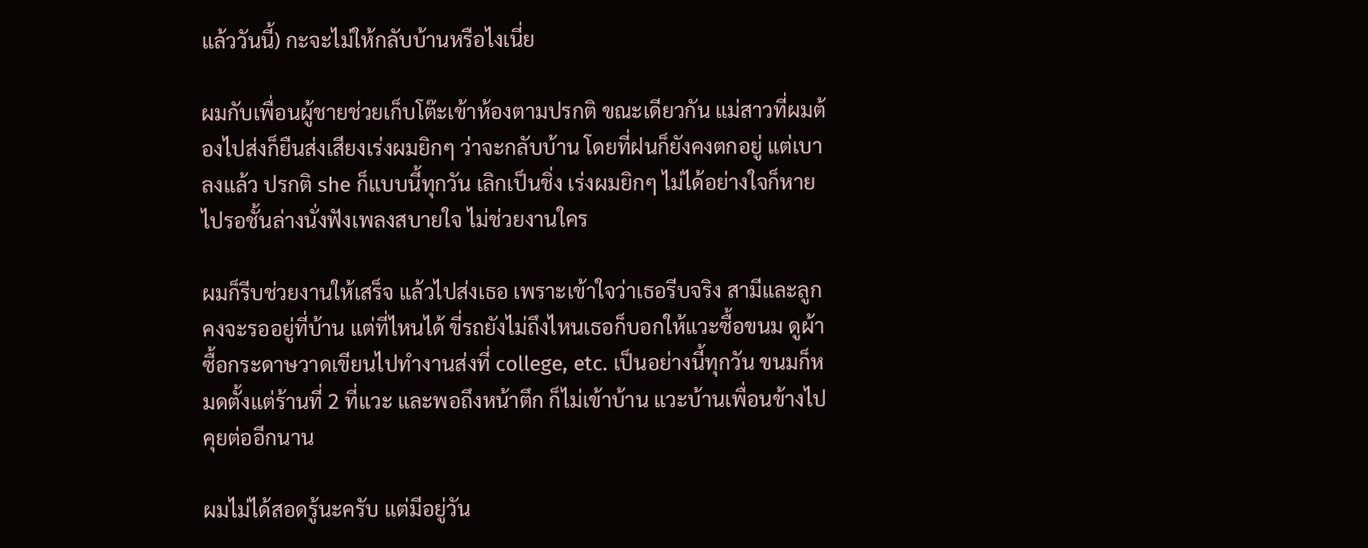แล้ววันนี้) กะจะไม่ให้กลับบ้านหรือไงเนี่ย

ผมกับเพื่อนผู้ชายช่วยเก็บโต๊ะเข้าห้องตามปรกติ ขณะเดียวกัน แม่สาวที่ผมต้องไปส่งก็ยืนส่งเสียงเร่งผมยิกๆ ว่าจะกลับบ้าน โดยที่ฝนก็ยังคงตกอยู่ แต่เบาลงแล้ว ปรกติ she ก็แบบนี้ทุกวัน เลิกเป็นชิ่ง เร่งผมยิกๆ ไม่ได้อย่างใจก็หายไปรอชั้นล่างนั่งฟังเพลงสบายใจ ไม่ช่วยงานใคร

ผมก็รีบช่วยงานให้เสร็จ แล้วไปส่งเธอ เพราะเข้าใจว่าเธอรีบจริง สามีและลูกคงจะรออยู่ที่บ้าน แต่ที่ไหนได้ ขี่รถยังไม่ถึงไหนเธอก็บอกให้แวะซื้อขนม ดูผ้า ซื้อกระดาษวาดเขียนไปทำงานส่งที่ college, etc. เป็นอย่างนี้ทุกวัน ขนมก็หมดตั้งแต่ร้านที่ 2 ที่แวะ และพอถึงหน้าตึก ก็ไม่เข้าบ้าน แวะบ้านเพื่อนข้างไปคุยต่ออีกนาน

ผมไม่ได้สอดรู้นะครับ แต่มีอยู่วัน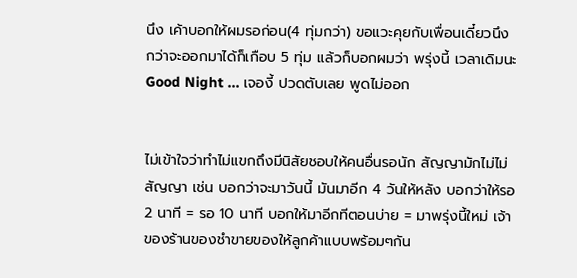นึง เค้าบอกให้ผมรอก่อน(4 ทุ่มกว่า) ขอแวะคุยกับเพื่อนเดี๋ยวนึง กว่าจะออกมาได้ก็เกือบ 5 ทุ่ม แล้วก็บอกผมว่า พรุ่งนี้ เวลาเดิมนะ Good Night ... เจองี้ ปวดตับเลย พูดไม่ออก


ไม่เข้าใจว่าทำไม่แขกถึงมีนิสัยชอบให้คนอื่นรอนัก สัญญามักไม่ไม่สัญญา เช่น บอกว่าจะมาวันนี้ มันมาอีก 4 วันให้หลัง บอกว่าให้รอ 2 นาที = รอ 10 นาที บอกให้มาอีกทีตอนบ่าย = มาพรุ่งนี้ใหม่ เจ้าของร้านของชำขายของให้ลูกค้าแบบพร้อมๆกัน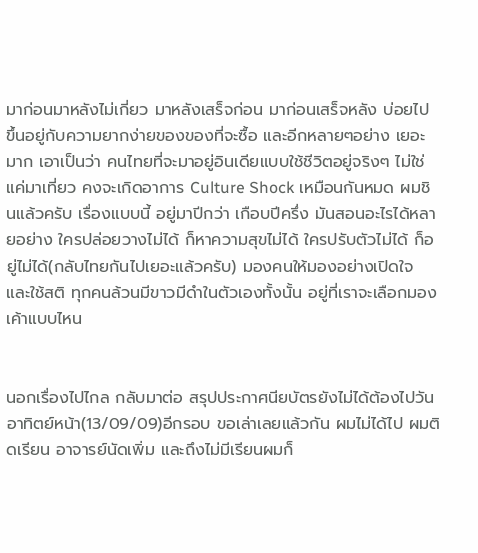มาก่อนมาหลังไม่เกี่ยว มาหลังเสร็จก่อน มาก่อนเสร็จหลัง บ่อยไป ขึ้นอยู่กับความยากง่ายของของที่จะซื้อ และอีกหลายๆอย่าง เยอะมาก เอาเป็นว่า คนไทยที่จะมาอยู่อินเดียแบบใช้ชีวิตอยู่จริงๆ ไม่ใช่แค่มาเที่ยว คงจะเกิดอาการ Culture Shock เหมือนกันหมด ผมชินแล้วครับ เรื่องแบบนี้ อยู่มาปีกว่า เกือบปีครึ่ง มันสอนอะไรได้หลายอย่าง ใครปล่อยวางไม่ได้ ก็หาความสุขไม่ได้ ใครปรับตัวไม่ได้ ก็อยู่ไม่ได้(กลับไทยกันไปเยอะแล้วครับ) มองคนให้มองอย่างเปิดใจ และใช้สติ ทุกคนล้วนมีขาวมีดำในตัวเองทั้งนั้น อยู่ที่เราจะเลือกมองเค้าแบบไหน


นอกเรื่องไปไกล กลับมาต่อ สรุปประกาศนียบัตรยังไม่ได้ต้องไปวันอาทิตย์หน้า(13/09/09)อีกรอบ ขอเล่าเลยแล้วกัน ผมไม่ได้ไป ผมติดเรียน อาจารย์นัดเพิ่ม และถึงไม่มีเรียนผมก็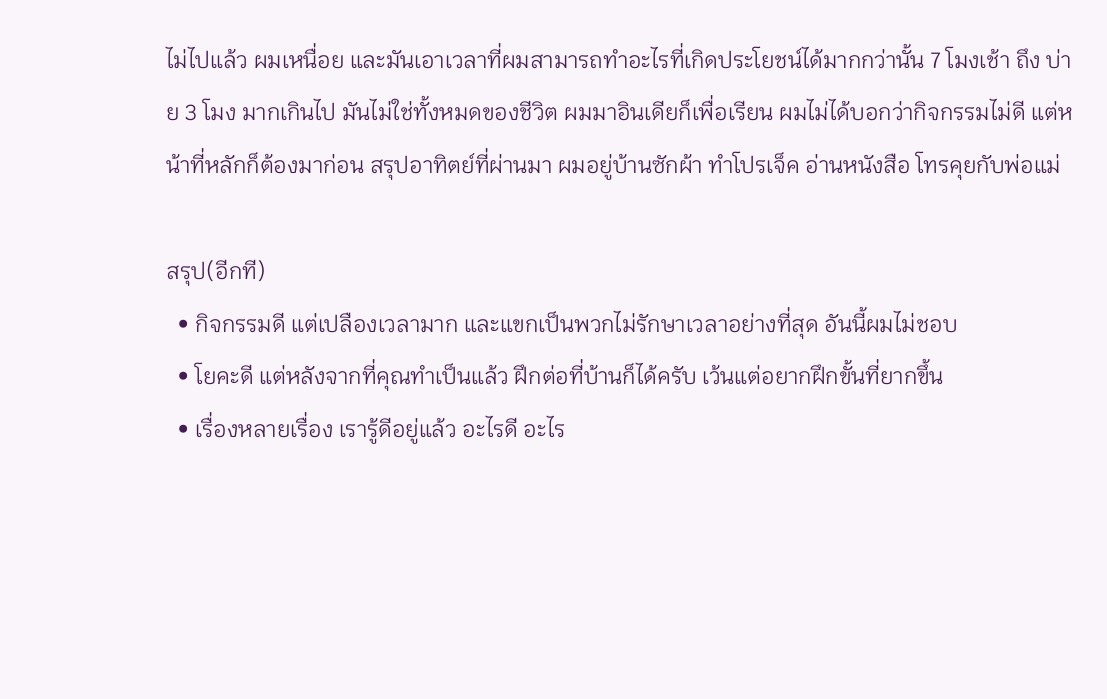ไม่ไปแล้ว ผมเหนื่อย และมันเอาเวลาที่ผมสามารถทำอะไรที่เกิดประโยชน์ได้มากกว่านั้น 7 โมงเช้า ถึง บ่าย 3 โมง มากเกินไป มันไม่ใช่ทั้งหมดของชีวิต ผมมาอินเดียก็เพื่อเรียน ผมไม่ได้บอกว่ากิจกรรมไม่ดี แต่หน้าที่หลักก็ต้องมาก่อน สรุปอาทิตย์ที่ผ่านมา ผมอยู่บ้านซักผ้า ทำโปรเจ็ค อ่านหนังสือ โทรคุยกับพ่อแม่

สรุป(อีกที)
  • กิจกรรมดี แต่เปลืองเวลามาก และแขกเป็นพวกไม่รักษาเวลาอย่างที่สุด อันนี้ผมไม่ชอบ
  • โยคะดี แต่หลังจากที่คุณทำเป็นแล้ว ฝึกต่อที่บ้านก็ได้ครับ เว้นแต่อยากฝึกขั้นที่ยากขึ้น
  • เรื่องหลายเรื่อง เรารู้ดีอยู่แล้ว อะไรดี อะไร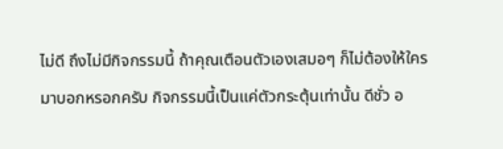ไม่ดี ถึงไม่มีกิจกรรมนี้ ถ้าคุณเตือนตัวเองเสมอๆ ก็ไม่ต้องให้ใครมาบอกหรอกครับ กิจกรรมนี้เป็นแค่ตัวกระตุ้นเท่านั้น ดีชั่ว อ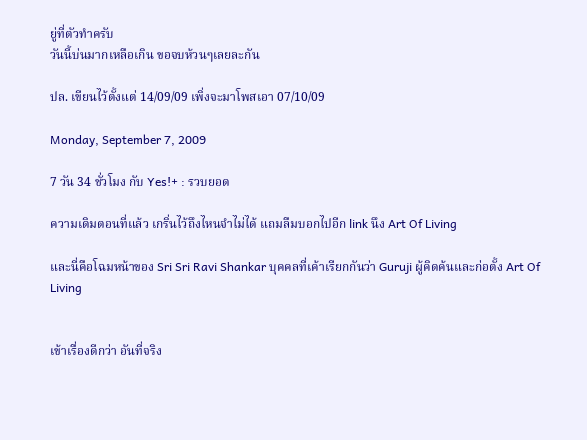ยู่ที่ตัวทำครับ
วันนี้บ่นมากเหลือเกิน ขอจบห้วนๆเลยละกัน

ปล. เขียนไว้ตั้งแต่ 14/09/09 เพิ่งจะมาโพสเอา 07/10/09

Monday, September 7, 2009

7 วัน 34 ชั่วโมง กับ Yes!+ : รวบยอด

ความเดิมตอนที่แล้ว เกริ่นไว้ถึงไหนจำไม่ได้ แถมลืมบอกไปอีก link นึง Art Of Living

และนี่คือโฉมหน้าของ Sri Sri Ravi Shankar บุคคลที่เค้าเรียกกันว่า Guruji ผู้คิดค้นและก่อตั้ง Art Of Living


เข้าเรื่องดีกว่า อันที่จริง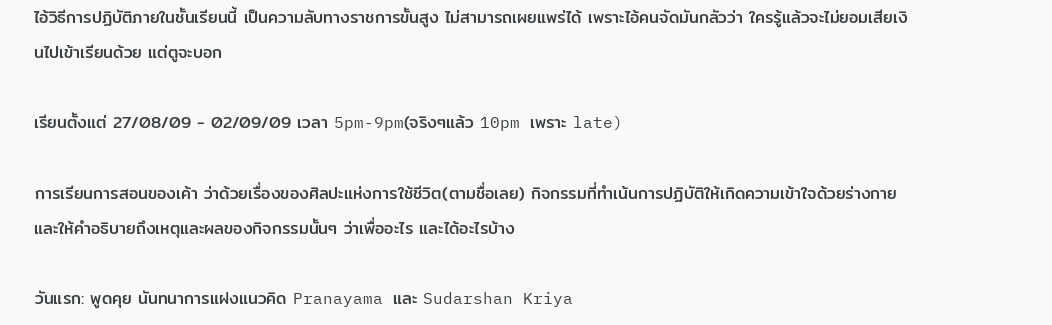ไอ้วิธีการปฏิบัติภายในชั้นเรียนนี้ เป็นความลับทางราชการขั้นสูง ไม่สามารถเผยแพร่ได้ เพราะไอ้คนจัดมันกลัวว่า ใครรู้แล้วจะไม่ยอมเสียเงินไปเข้าเรียนด้วย แต่ตูจะบอก

เรียนตั้งแต่ 27/08/09 - 02/09/09 เวลา 5pm-9pm(จริงๆแล้ว 10pm เพราะ late)

การเรียนการสอนของเค้า ว่าด้วยเรื่องของศิลปะแห่งการใช้ชีวิต(ตามชื่อเลย) กิจกรรมที่ทำเน้นการปฏิบัติให้เกิดความเข้าใจด้วยร่างกาย และให้คำอธิบายถึงเหตุและผลของกิจกรรมนั้นๆ ว่าเพื่ออะไร และได้อะไรบ้าง

วันแรก: พูดคุย นันทนาการแฝงแนวคิด Pranayama และ Sudarshan Kriya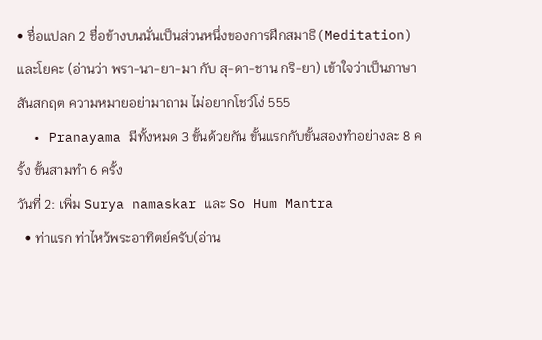• ชื่อแปลก 2 ชื่อข้างบนนั่นเป็นส่วนหนึ่งของการฝึกสมาธิ(Meditation) และโยคะ (อ่านว่า พรา-นา-ยา-มา กับ สุ-ดา-ชาน กริ-ยา) เข้าใจว่าเป็นภาษาสันสกฤต ความหมายอย่ามาถาม ไม่อยากโชว์โง่ 555
  • Pranayama มีทั้งหมด 3 ขั้นด้วยกัน ขั้นแรกกับขั้นสองทำอย่างละ 8 ครั้ง ขั้นสามทำ 6 ครั้ง
วันที่ 2: เพิ่ม Surya namaskar และ So Hum Mantra
  • ท่าแรก ท่าไหว้พระอาทิตย์ครับ(อ่าน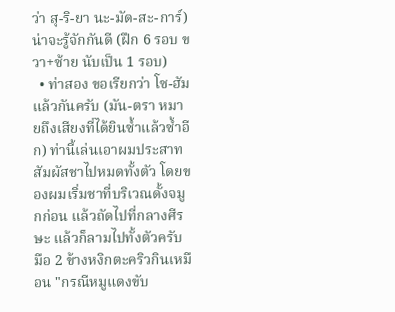ว่า สุ-ริ-ยา นะ-มัด-สะ-การ์) น่าจะรู้จักกันดี (ฝึก 6 รอบ ขวา+ซ้าย นับเป็น 1 รอบ)
  • ท่าสอง ขอเรียกว่า โซ-ฮัม แล้วกันครับ (มัน-ตรา หมายถึงเสียงที่ได้ยินซ้ำแล้วซ้ำอีก) ท่านี้เล่นเอาผมประสาทสัมผัสชาไปหมดทั้งตัว โดยของผมเริ่มชาที่บริเวณดั้งจมูกก่อน แล้วถัดไปที่กลางศีรษะ แล้วก็ลามไปทั้งตัวครับ มือ 2 ข้างหงิกตะคริวกินเหมือน "กรณีหมูแดงขับ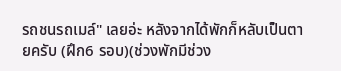รถชนรถเมล์" เลยอ่ะ หลังจากได้พักก็หลับเป็นตายครับ (ฝึก6 รอบ)(ช่วงพักมีช่วง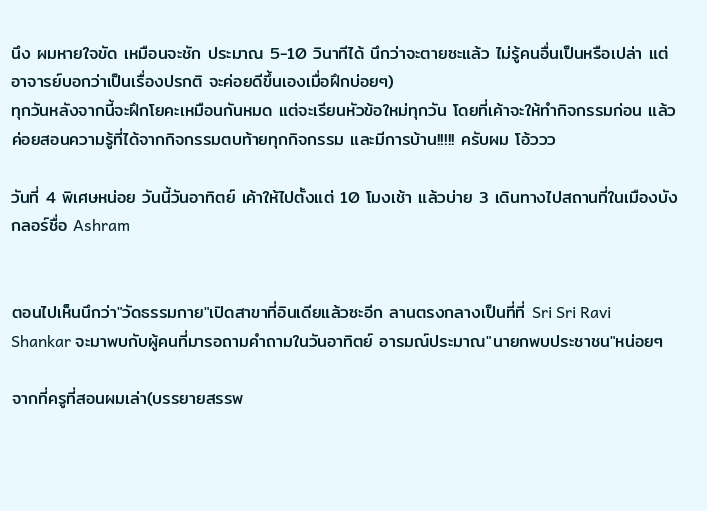นึง ผมหายใจขัด เหมือนจะชัก ประมาณ 5-10 วินาทีได้ นึกว่าจะตายซะแล้ว ไม่รู้คนอื่นเป็นหรือเปล่า แต่อาจารย์บอกว่าเป็นเรื่องปรกติ จะค่อยดีขึ้นเองเมื่อฝึกบ่อยๆ)
ทุกวันหลังจากนี้จะฝึกโยคะเหมือนกันหมด แต่จะเรียนหัวข้อใหม่ทุกวัน โดยที่เค้าจะให้ทำกิจกรรมก่อน แล้วค่อยสอนความรู้ที่ได้จากกิจกรรมตบท้ายทุกกิจกรรม และมีการบ้าน!!!!! ครับผม โอ้ววว

วันที่ 4 พิเศษหน่อย วันนี้วันอาทิตย์ เค้าให้ไปตั้งแต่ 10 โมงเช้า แล้วบ่าย 3 เดินทางไปสถานที่ในเมืองบังกลอร์ชื่อ Ashram


ตอนไปเห็นนึกว่า"วัดธรรมกาย"เปิดสาขาที่อินเดียแล้วซะอีก ลานตรงกลางเป็นที่ที่ Sri Sri Ravi Shankar จะมาพบกับผู้คนที่มารอถามคำถามในวันอาทิตย์ อารมณ์ประมาณ"นายกพบประชาชน"หน่อยๆ

จากที่ครูที่สอนผมเล่า(บรรยายสรรพ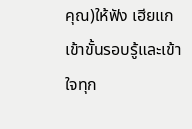คุณ)ให้ฟัง เฮียแก เข้าขั้นรอบรู้และเข้าใจทุก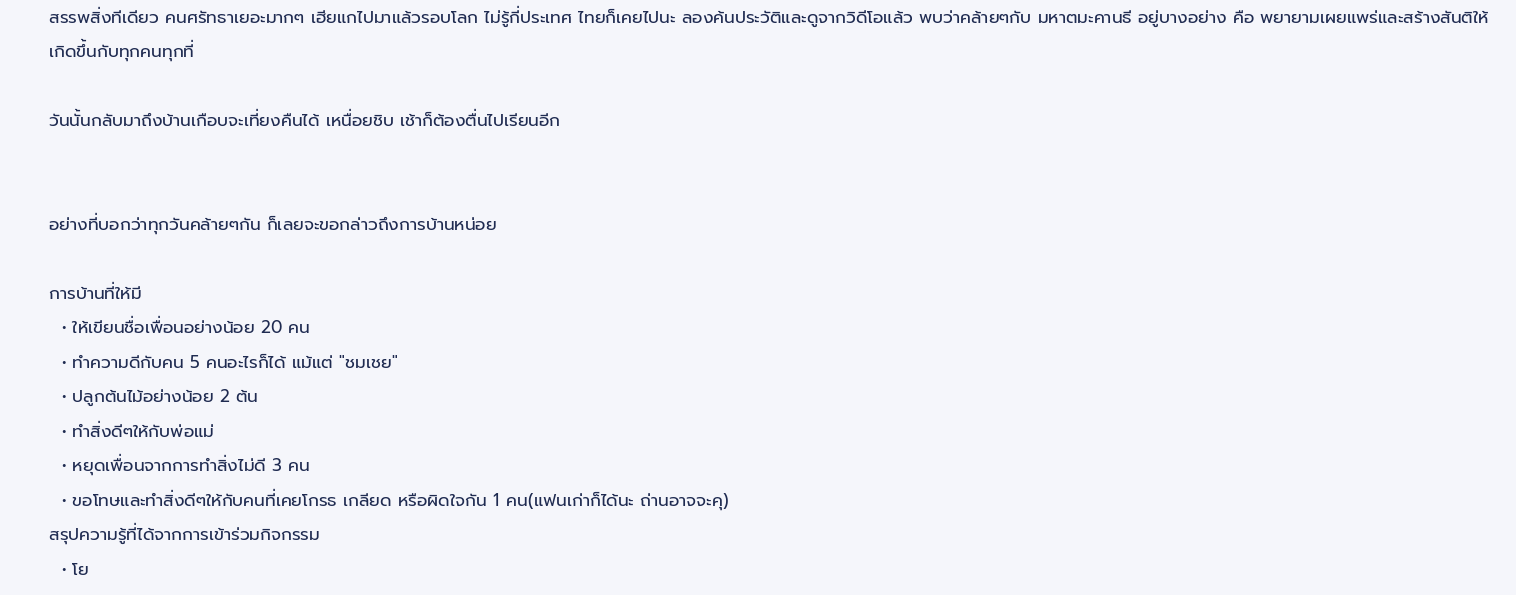สรรพสิ่งทีเดียว คนศรัทธาเยอะมากๆ เฮียแกไปมาแล้วรอบโลก ไม่รู้กี่ประเทศ ไทยก็เคยไปนะ ลองค้นประวัติและดูจากวิดีโอแล้ว พบว่าคล้ายๆกับ มหาตมะคานธี อยู่บางอย่าง คือ พยายามเผยแพร่และสร้างสันติให้เกิดขึ้นกับทุกคนทุกที่

วันนั้นกลับมาถึงบ้านเกือบจะเที่ยงคืนได้ เหนื่อยชิบ เช้าก็ต้องตื่นไปเรียนอีก


อย่างที่บอกว่าทุกวันคล้ายๆกัน ก็เลยจะขอกล่าวถึงการบ้านหน่อย

การบ้านที่ให้มี
  • ให้เขียนชื่อเพื่อนอย่างน้อย 20 คน
  • ทำความดีกับคน 5 คนอะไรก็ได้ แม้แต่ "ชมเชย"
  • ปลูกต้นไม้อย่างน้อย 2 ต้น
  • ทำสิ่งดีๆให้กับพ่อแม่
  • หยุดเพื่อนจากการทำสิ่งไม่ดี 3 คน
  • ขอโทษและทำสิ่งดีๆให้กับคนที่เคยโกรธ เกลียด หรือผิดใจกัน 1 คน(แฟนเก่าก็ได้นะ ถ่านอาจจะคุ)
สรุปความรู้ที่ได้จากการเข้าร่วมกิจกรรม
  • โย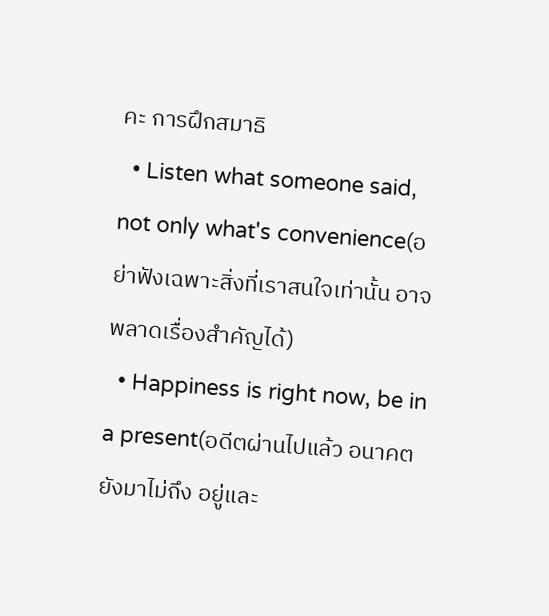คะ การฝึกสมาธิ
  • Listen what someone said, not only what's convenience(อย่าฟังเฉพาะสิ่งที่เราสนใจเท่านั้น อาจพลาดเรื่องสำคัญได้)
  • Happiness is right now, be in a present(อดีตผ่านไปแล้ว อนาคตยังมาไม่ถึง อยู่และ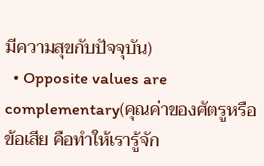มีความสุขกับปัจจุบัน)
  • Opposite values are complementary(คุณค่าของศัตรูหรือข้อเสีย คือทำให้เรารู้จัก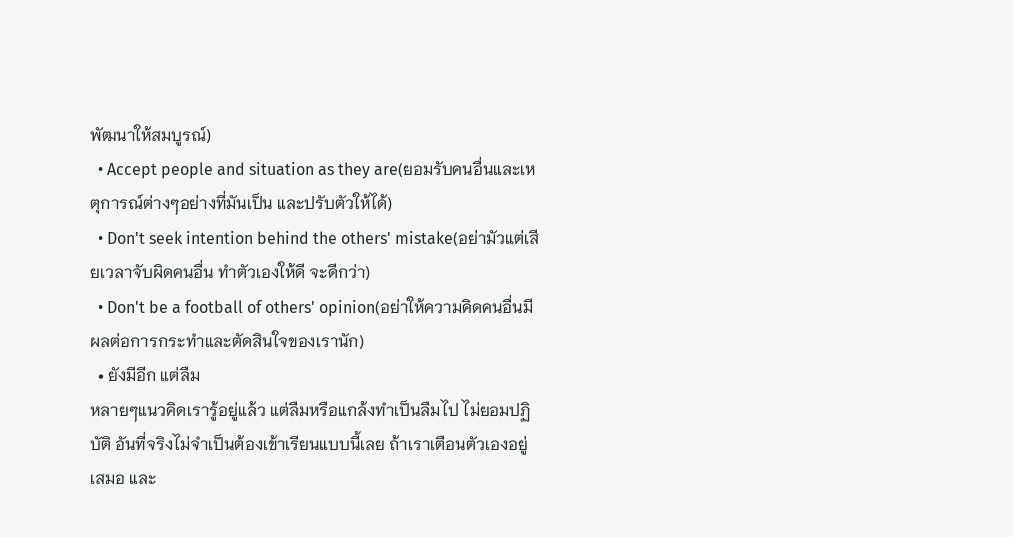พัฒนาให้สมบูรณ์)
  • Accept people and situation as they are(ยอมรับคนอื่นและเหตุการณ์ต่างๆอย่างที่มันเป็น และปรับตัวให้ได้)
  • Don't seek intention behind the others' mistake(อย่ามัวแต่เสียเวลาจับผิดคนอื่น ทำตัวเองให้ดี จะดีกว่า)
  • Don't be a football of others' opinion(อย่าให้ความคิดคนอื่นมีผลต่อการกระทำและตัดสินใจของเรานัก)
  • ยังมีอีก แต่ลืม
หลายๆแนวคิดเรารู้อยู่แล้ว แต่ลืมหรือแกล้งทำเป็นลืมไป ไม่ยอมปฏิบัติ อันที่จริงไม่จำเป็นต้องเข้าเรียนแบบนี้เลย ถ้าเราเตือนตัวเองอยู่เสมอ และ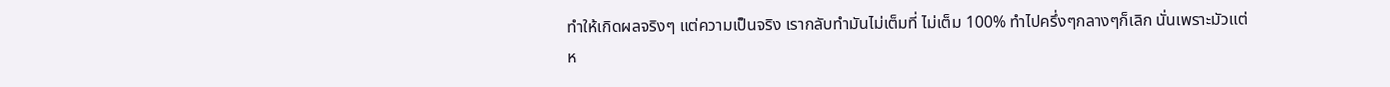ทำให้เกิดผลจริงๆ แต่ความเป็นจริง เรากลับทำมันไม่เต็มที่ ไม่เต็ม 100% ทำไปครึ่งๆกลางๆก็เลิก นั่นเพราะมัวแต่ห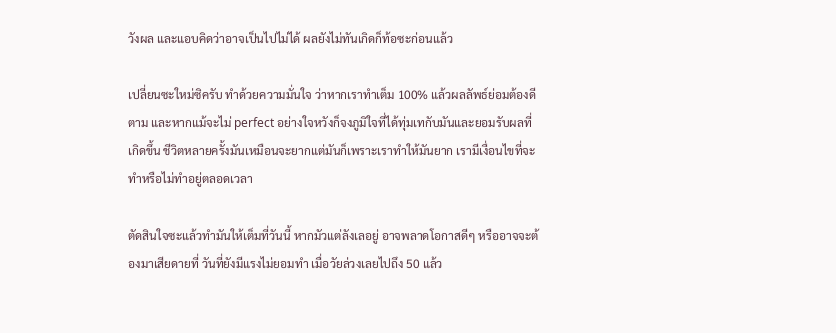วังผล และแอบคิดว่าอาจเป็นไปไม่ได้ ผลยังไม่ทันเกิดก็ท้อซะก่อนแล้ว

เปลี่ยนซะใหม่ซิครับ ทำด้วยความมั่นใจ ว่าหากเราทำเต็ม 100% แล้วผลลัพธ์ย่อมต้องดีตาม และหากแม้จะไม่ perfect อย่างใจหวังก็จงภูมิใจที่ได้ทุ่มเทกับมันและยอมรับผลที่เกิดขึ้น ชีวิตหลายครั้งมันเหมือนจะยากแต่มันก็เพราะเราทำให้มันยาก เรามีเงื่อนไขที่จะทำหรือไม่ทำอยู่ตลอดเวลา

ตัดสินใจซะแล้วทำมันให้เต็มที่วันนี้ หากมัวแต่ลังเลอยู่ อาจพลาดโอกาสดีๆ หรืออาจจะต้องมาเสียดายที่ วันที่ยังมีแรงไม่ยอมทำ เมื่อวัยล่วงเลยไปถึง 50 แล้ว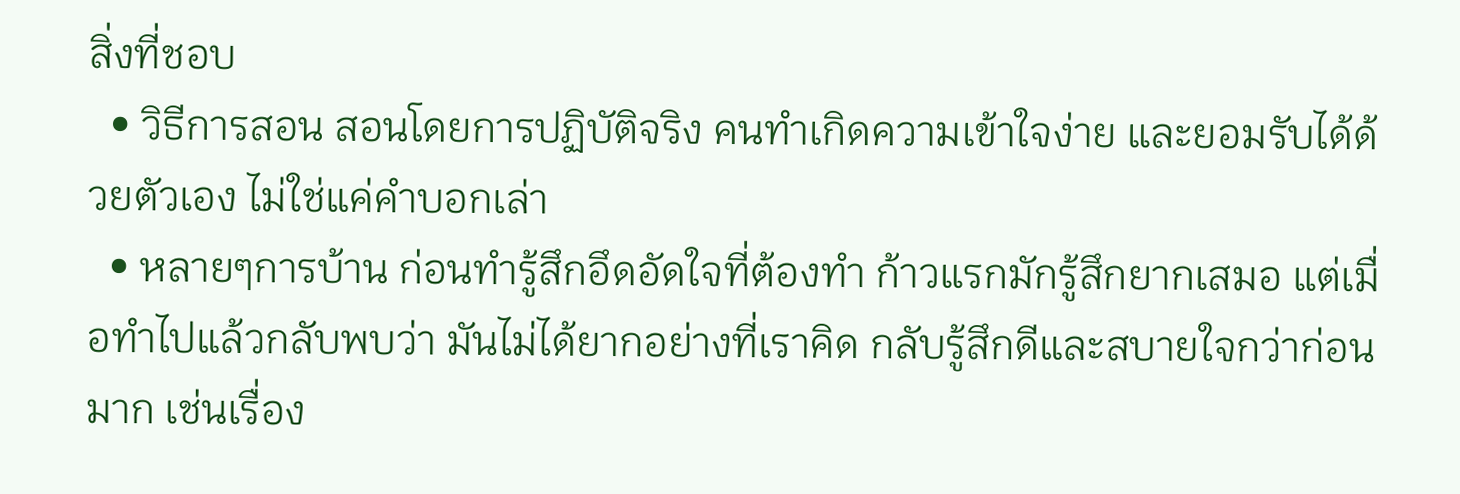สิ่งที่ชอบ
  • วิธีการสอน สอนโดยการปฏิบัติจริง คนทำเกิดความเข้าใจง่าย และยอมรับได้ด้วยตัวเอง ไม่ใช่แค่คำบอกเล่า
  • หลายๆการบ้าน ก่อนทำรู้สึกอึดอัดใจที่ต้องทำ ก้าวแรกมักรู้สึกยากเสมอ แต่เมื่อทำไปแล้วกลับพบว่า มันไม่ได้ยากอย่างที่เราคิด กลับรู้สึกดีและสบายใจกว่าก่อนมาก เช่นเรื่อง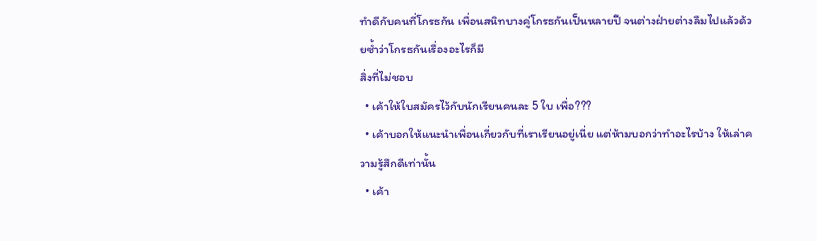ทำดีกับคนที่โกรธกัน เพื่อนสนิทบางคู่โกรธกันเป็นหลายปี จนต่างฝ่ายต่างลืมไปแล้วด้วยซ้ำว่าโกรธกันเรื่องอะไรก็มี
สิ่งที่ไม่ชอบ
  • เค้าให้ใบสมัครไว้กับนักเรียนคนละ 5 ใบ เพื่อ???
  • เค้าบอกให้แนะนำเพื่อนเกี่ยวกับที่เราเรียนอยู่เนี่ย แต่ห้ามบอกว่าทำอะไรบ้าง ให้เล่าความรู้สึกดีเท่านั้น
  • เค้า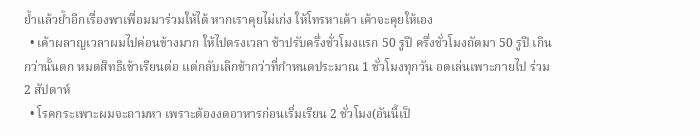ย้ำแล้วย้ำอีกเรื่องพาเพื่อมมาร่วมให้ได้ หากเราคุยไม่เก่ง ให้โทรหาเค้า เค้าจะคุยให้เอง
  • เค้าผลาญเวลาผมไปค่อนข้างมาก ให้ไปตรงเวลา ช้าปรับครึ่งชั่วโมงแรก 50 รูปี ครึ่งชั่วโมงถัดมา 50 รูปี เกินกว่านั้นตก หมดสิทธิเข้าเรียนต่อ แต่กลับเลิกช้ากว่าที่กำหนดประมาณ 1 ชั่วโมงทุกวัน อดเล่นเพาะกายไป ร่วม 2 สัปดาห์
  • โรคกระเพาะผมจะถามหา เพราะต้องงดอาหารก่อนเริ่มเรียน 2 ชั่วโมง(อันนี้เป็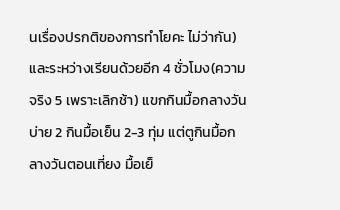นเรื่องปรกติของการทำโยคะ ไม่ว่ากัน) และระหว่างเรียนด้วยอีก 4 ชั่วโมง(ความจริง 5 เพราะเลิกช้า) แขกกินมื้อกลางวัน บ่าย 2 กินมื้อเย็น 2-3 ทุ่ม แต่ตูกินมื้อกลางวันตอนเที่ยง มื้อเย็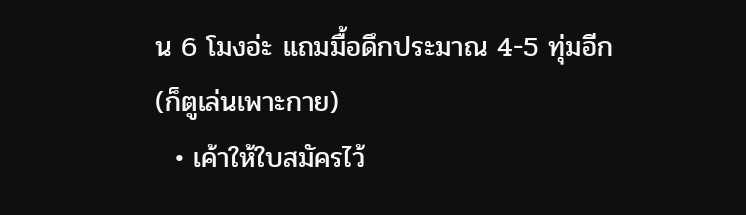น 6 โมงอ่ะ แถมมื้อดึกประมาณ 4-5 ทุ่มอีก(ก็ตูเล่นเพาะกาย)
  • เค้าให้ใบสมัครไว้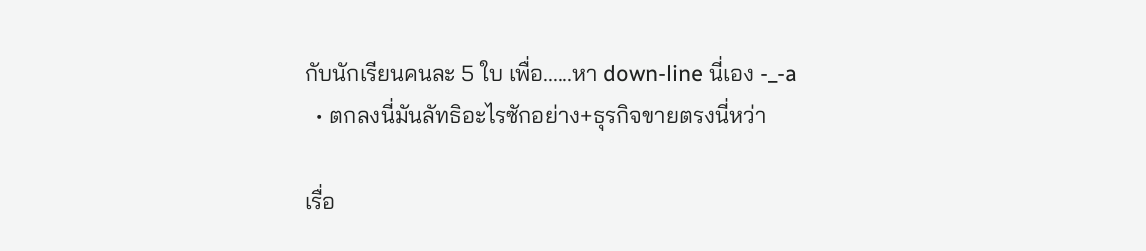กับนักเรียนคนละ 5 ใบ เพื่อ......หา down-line นี่เอง -_-a
  • ตกลงนี่มันลัทธิอะไรซักอย่าง+ธุรกิจขายตรงนี่หว่า

เรื่อ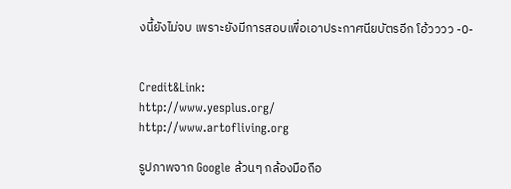งนี้ยังไม่จบ เพราะยังมีการสอบเพื่อเอาประกาศนียบัตรอีก โอ้วววว -0-


Credit&Link:
http://www.yesplus.org/
http://www.artofliving.org

รูปภาพจาก Google ล้วนๆ กล้องมือถือ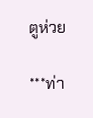ตูห่วย

***ท่า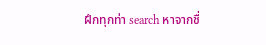ฝึกทุกท่า search หาจากชื่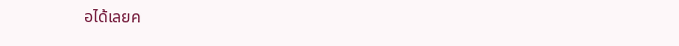อได้เลยค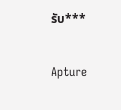รับ***

Apture